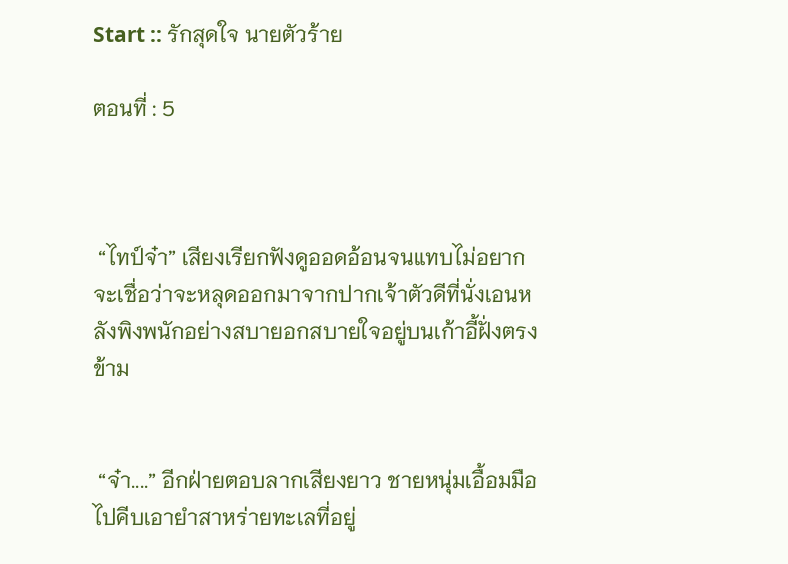Start :: รักสุดใจ นายตัวร้าย

ตอนที่ : 5



 “ไทป์จ๋า” เสียงเรียกฟังดูออดอ้อนจนแทบไม่อยากจะเชื่อว่าจะหลุดออกมาจากปากเจ้าตัวดีที่นั่งเอนหลังพิงพนักอย่างสบายอกสบายใจอยู่บนเก้าอี้ฝั่งตรงข้าม


 “จ๋า....” อีกฝ่ายตอบลากเสียงยาว ชายหนุ่มเอื้อมมือไปคีบเอายำสาหร่ายทะเลที่อยู่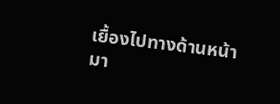เยื้องไปทางด้านหน้ามา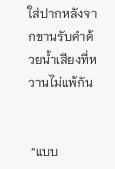ใส่ปากหลังจากขานรับคำด้วยน้ำเสียงที่หวานไม่แพ้กัน


 “แบบ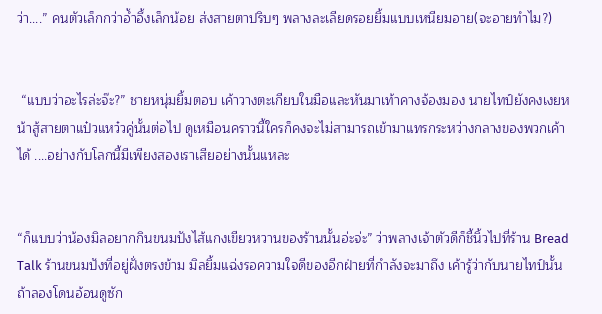ว่า....” คนตัวเล็กกว่าอ้ำอึ้งเล็กน้อย ส่งสายตาปริบๆ พลางละเลียดรอยยิ้มแบบเหนียมอาย(จะอายทำไม?)


 “แบบว่าอะไรล่ะจ๊ะ?” ชายหนุ่มยิ้มตอบ เค้าวางตะเกียบในมือและหันมาเท้าคางจ้องมอง นายไทป์ยังคงเงยหน้าสู้สายตาแป๋วแหว๋วคู่นั้นต่อไป ดูเหมือนคราวนี้ใครก็คงจะไม่สามารถเข้ามาแทรกระหว่างกลางของพวกเค้าได้ ....อย่างกับโลกนี้มีเพียงสองเราเสียอย่างนั้นแหละ


“ก็แบบว่าน้องมิลอยากกินขนมปังไส้แกงเขียวหวานของร้านนั้นอ่ะจ่ะ” ว่าพลางเจ้าตัวดีก็ชี้นิ้วไปที่ร้าน Bread Talk ร้านขนมปังที่อยู่ฝั่งตรงข้าม มิลยิ้มแฉ่งรอความใจดีของอีกฝ่ายที่กำลังจะมาถึง เค้ารู้ว่ากับนายไทป์นั้น ถ้าลองโดนอ้อนดูซัก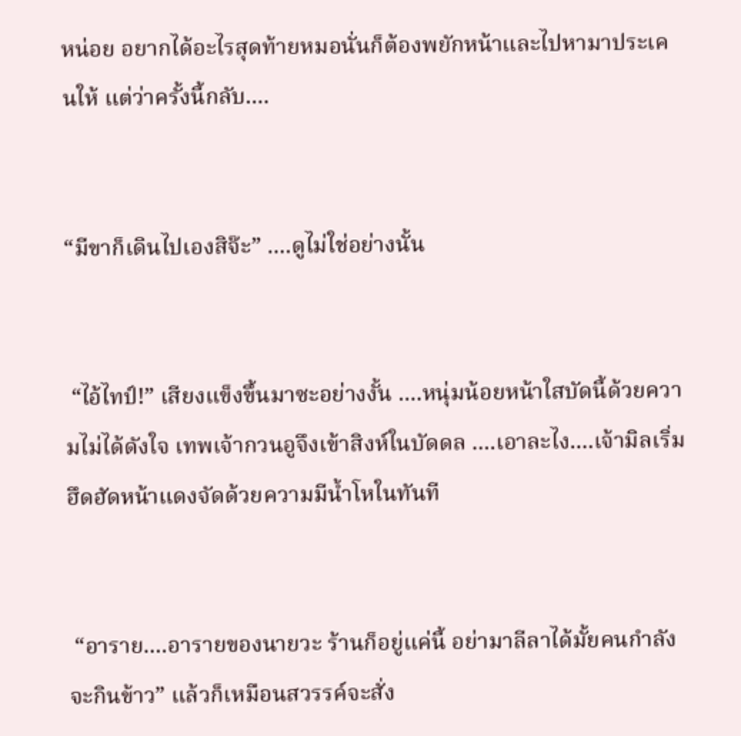หน่อย อยากได้อะไรสุดท้ายหมอนั่นก็ต้องพยักหน้าและไปหามาประเคนให้ แต่ว่าครั้งนี้กลับ....


“มีขาก็เดินไปเองสิจ๊ะ” ....ดูไม่ใช่อย่างนั้น


 “ไอ้ไทป์!” เสียงแข็งขึ้นมาซะอย่างงั้น ....หนุ่มน้อยหน้าใสบัดนี้ด้วยความไม่ได้ดังใจ เทพเจ้ากวนอูจึงเข้าสิงห์ในบัดดล ....เอาละไง....เจ้ามิลเริ่มฮึดฮัดหน้าแดงจัดด้วยความมีน้ำโหในทันที


 “อาราย....อารายของนายวะ ร้านก็อยู่แค่นี้ อย่ามาลีลาได้มั้ยคนกำลังจะกินข้าว” แล้วก็เหมือนสวรรค์จะสั่ง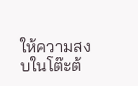ให้ความสงบในโต๊ะต้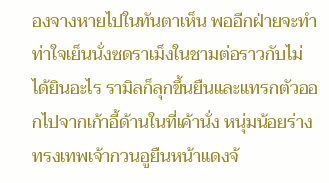องจางหายไปในทันตาเห็น พออีกฝ่ายจะทำท่าใจเย็นนั่งซดราเม็งในชามต่อราวกับไม่ได้ยินอะไร รามิลก็ลุกขึ้นยืนและแทรกตัวออกไปจากเก้าอี้ด้านในที่เค้านั่ง หนุ่มน้อยร่างทรงเทพเจ้ากวนอูยืนหน้าแดงจ้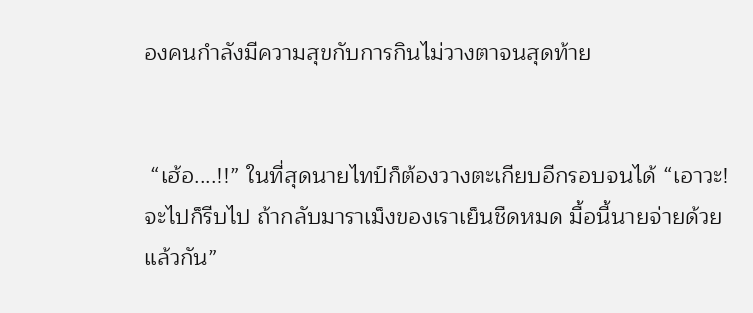องคนกำลังมีความสุขกับการกินไม่วางตาจนสุดท้าย


 “เฮ้อ....!!” ในที่สุดนายไทป์ก็ต้องวางตะเกียบอีกรอบจนได้ “เอาวะ! จะไปก็รีบไป ถ้ากลับมาราเม็งของเราเย็นชืดหมด มื้อนี้นายจ่ายด้วยแล้วกัน”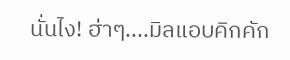นั่นไง! ฮ่าๆ....มิลแอบคิกคัก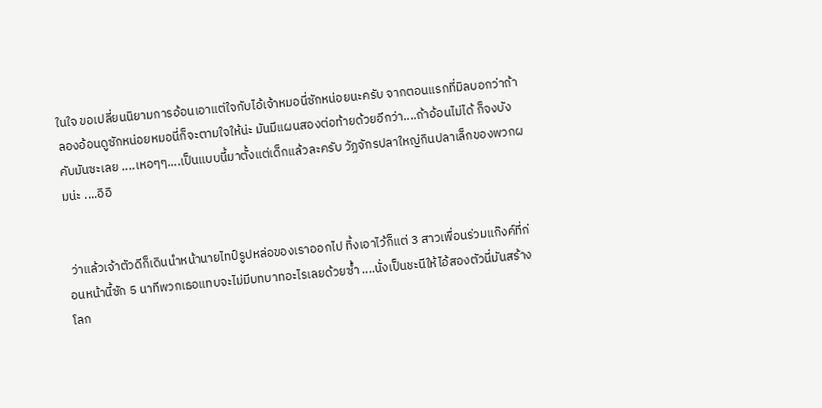ในใจ ขอเปลี่ยนนิยามการอ้อนเอาแต่ใจกับไอ้เจ้าหมอนี่ซักหน่อยนะครับ จากตอนแรกที่มิลบอกว่าถ้าลองอ้อนดูซักหน่อยหมอนี่ก็จะตามใจให้น่ะ มันมีแผนสองต่อท้ายด้วยอีกว่า....ถ้าอ้อนไม่ได้ ก็จงบังคับมันซะเลย ....เหอๆๆ....เป็นแบบนี้มาตั้งแต่เด็กแล้วละครับ วัฏจักรปลาใหญ่กินปลาเล็กของพวกผมน่ะ ....อิอิ


 ว่าแล้วเจ้าตัวดีก็เดินนำหน้านายไทป์รูปหล่อของเราออกไป ทิ้งเอาไว้ก็แต่ 3 สาวเพื่อนร่วมแก๊งค์ที่ก่อนหน้านี้ซัก 5 นาทีพวกเธอแทบจะไม่มีบทบาทอะไรเลยด้วยซ้ำ ....นั่งเป็นชะนีให้ไอ้สองตัวนี่มันสร้างโลก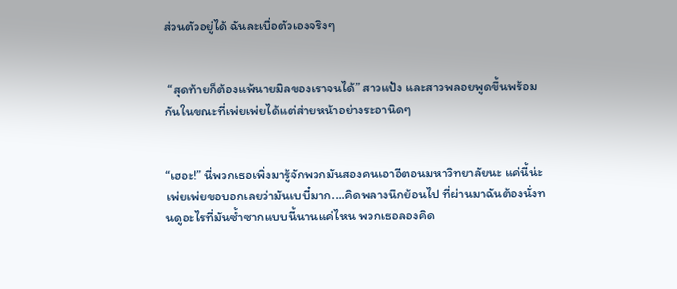ส่วนตัวอยู่ได้ ฉันละเบื่อตัวเองจริงๆ


 “สุดท้ายก็ต้องแพ้นายมิลของเราจนได้” สาวแป้ง และสาวพลอยพูดขึ้นพร้อมกันในขณะที่เพ่ยเพ่ยได้แต่ส่ายหน้าอย่างระอานิดๆ


“เฮอะ!” นี่พวกเธอเพิ่งมารู้จักพวกมันสองคนเอาอีตอนมหาวิทยาลัยนะ แค่นี้น่ะ เพ่ยเพ่ยขอบอกเลยว่ามันเบบี๋มาก....คิดพลางนึกย้อนไป ที่ผ่านมาฉันต้องนั่งทนดูอะไรที่มันซ้ำซากแบบนี้นานแค่ไหน พวกเธอลองคิด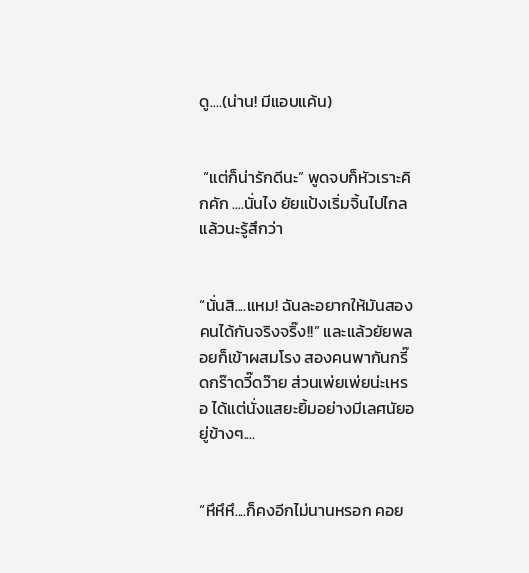ดู....(น่าน! มีแอบแค้น)


 “แต่ก็น่ารักดีนะ” พูดจบก็หัวเราะคิกคัก ....นั่นไง ยัยแป้งเริ่มจิ้นไปไกลแล้วนะรู้สึกว่า


“นั่นสิ....แหม! ฉันละอยากให้มันสองคนได้กันจริงจริ๊ง!!” และแล้วยัยพลอยก็เข้าผสมโรง สองคนพากันกรี๊ดกร๊าดวี๊ดว๊าย ส่วนเพ่ยเพ่ยน่ะเหรอ ได้แต่นั่งแสยะยิ้มอย่างมีเลศนัยอยู่ข้างๆ....


“หึหึหึ....ก็คงอีกไม่นานหรอก คอย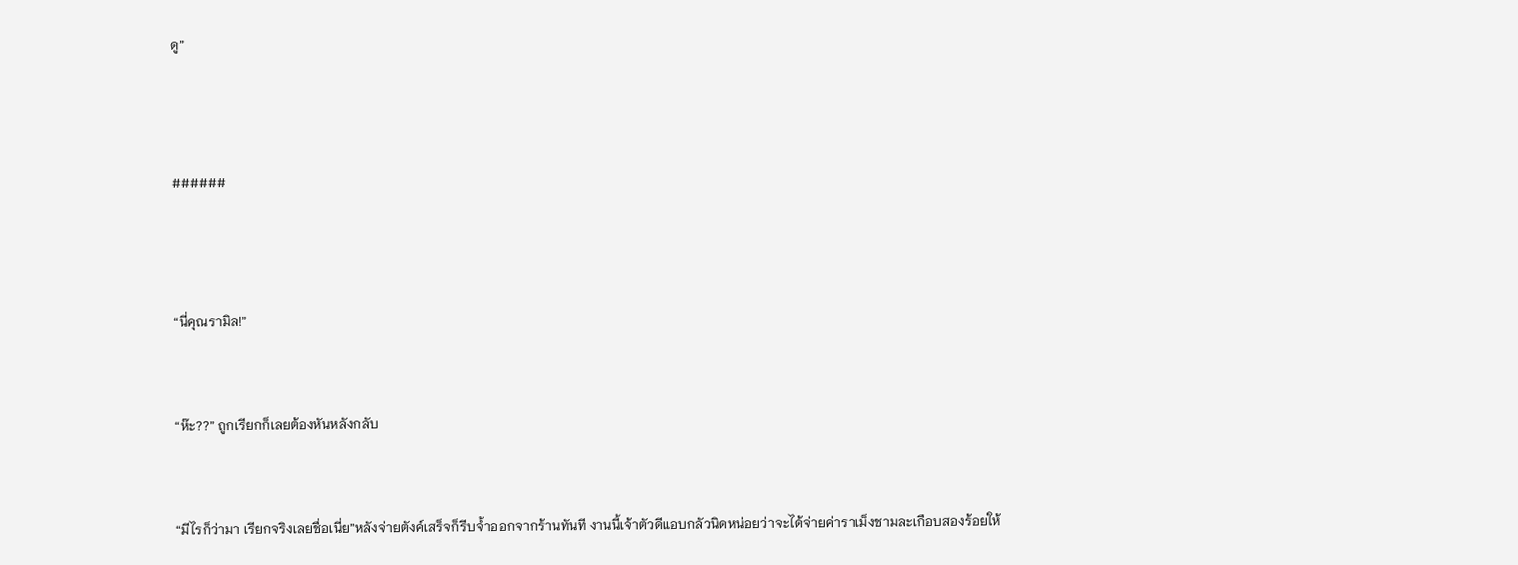ดู”



######



“นี่คุณรามิล!”


“ห๊ะ??” ถูกเรียกก็เลยต้องหันหลังกลับ


“มีไรก็ว่ามา เรียกจริงเลยชื่อเนี่ย”หลังจ่ายตังค์เสร็จก็รีบจ้ำออกจากร้านทันที งานนี้เจ้าตัวดีแอบกลัวนิดหน่อยว่าจะได้จ่ายค่าราเม็งชามละเกือบสองร้อยให้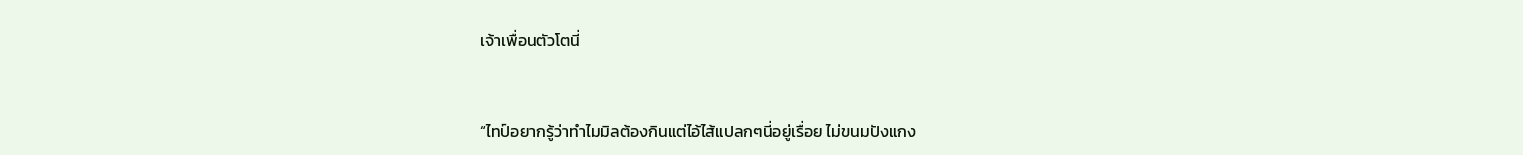เจ้าเพื่อนตัวโตนี่


“ไทป์อยากรู้ว่าทำไมมิลต้องกินแต่ไอ้ไส้แปลกๆนี่อยู่เรื่อย ไม่ขนมปังแกง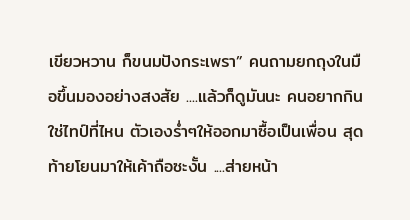เขียวหวาน ก็ขนมปังกระเพรา” คนถามยกถุงในมือขึ้นมองอย่างสงสัย ....แล้วก็ดูมันนะ คนอยากกินใช่ไทป์ที่ไหน ตัวเองร่ำๆให้ออกมาซื้อเป็นเพื่อน สุดท้ายโยนมาให้เค้าถือซะงั้น ....ส่ายหน้า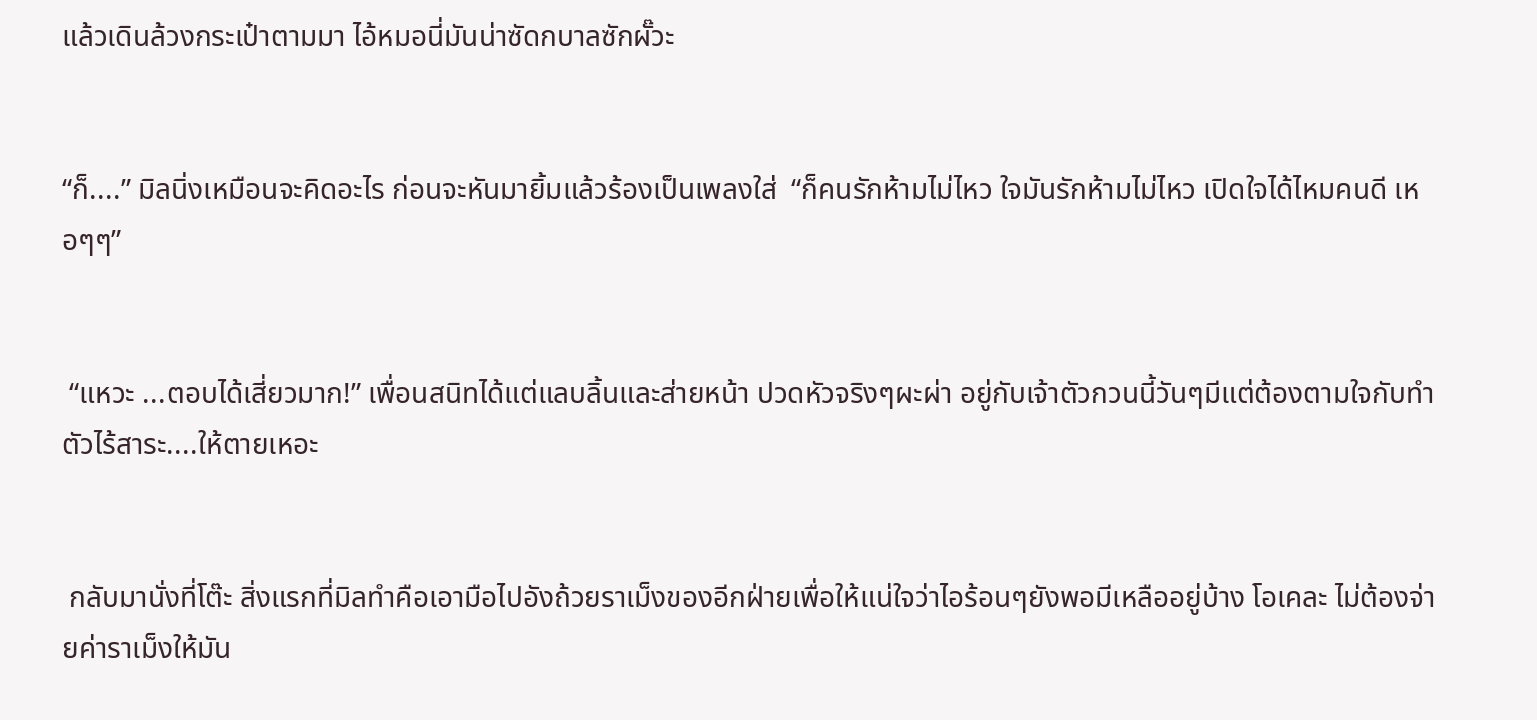แล้วเดินล้วงกระเป๋าตามมา ไอ้หมอนี่มันน่าซัดกบาลซักผั๊วะ


“ก็....” มิลนิ่งเหมือนจะคิดอะไร ก่อนจะหันมายิ้มแล้วร้องเป็นเพลงใส่  “ก็คนรักห้ามไม่ไหว ใจมันรักห้ามไม่ไหว เปิดใจได้ไหมคนดี เหอๆๆ”


 “แหวะ ...ตอบได้เสี่ยวมาก!” เพื่อนสนิทได้แต่แลบลิ้นและส่ายหน้า ปวดหัวจริงๆผะผ่า อยู่กับเจ้าตัวกวนนี้วันๆมีแต่ต้องตามใจกับทำตัวไร้สาระ....ให้ตายเหอะ


 กลับมานั่งที่โต๊ะ สิ่งแรกที่มิลทำคือเอามือไปอังถ้วยราเม็งของอีกฝ่ายเพื่อให้แน่ใจว่าไอร้อนๆยังพอมีเหลืออยู่บ้าง โอเคละ ไม่ต้องจ่ายค่าราเม็งให้มัน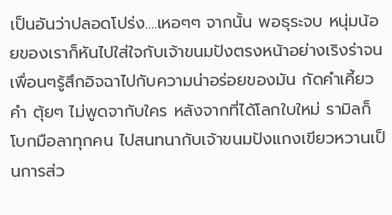เป็นอันว่าปลอดโปร่ง....เหอๆๆ จากนั้น พอธุระจบ หนุ่มน้อยของเราก็หันไปใส่ใจกับเจ้าขนมปังตรงหน้าอย่างเริงร่าจนเพื่อนๆรู้สึกอิจฉาไปกับความน่าอร่อยของมัน กัดคำเคี้ยวคำ ตุ้ยๆ ไม่พูดจากับใคร หลังจากที่ได้โลกใบใหม่ รามิลก็โบกมือลาทุกคน ไปสนทนากับเจ้าขนมปังแกงเขียวหวานเป็นการส่ว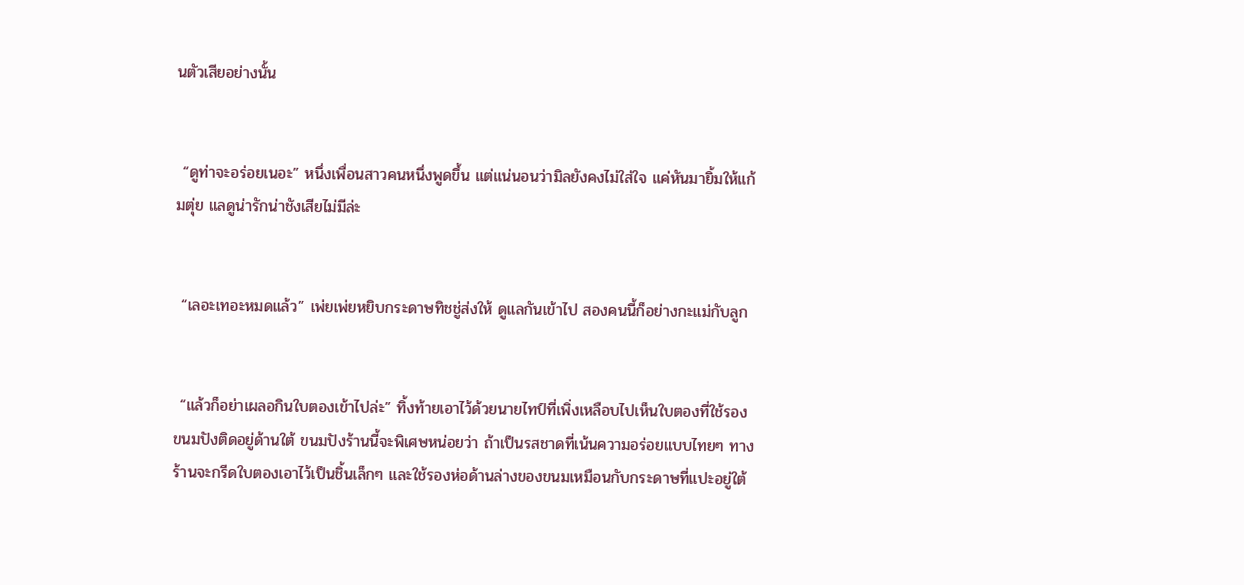นตัวเสียอย่างนั้น


 “ดูท่าจะอร่อยเนอะ” หนึ่งเพื่อนสาวคนหนึ่งพูดขึ้น แต่แน่นอนว่ามิลยังคงไม่ใส่ใจ แค่หันมายิ้มให้แก้มตุ่ย แลดูน่ารักน่าชังเสียไม่มีล่ะ


 “เลอะเทอะหมดแล้ว” เพ่ยเพ่ยหยิบกระดาษทิชชู่ส่งให้ ดูแลกันเข้าไป สองคนนี้ก็อย่างกะแม่กับลูก


 “แล้วก็อย่าเผลอกินใบตองเข้าไปล่ะ” ทิ้งท้ายเอาไว้ด้วยนายไทป์ที่เพิ่งเหลือบไปเห็นใบตองที่ใช้รองขนมปังติดอยู่ด้านใต้ ขนมปังร้านนี้จะพิเศษหน่อยว่า ถ้าเป็นรสชาดที่เน้นความอร่อยแบบไทยๆ ทางร้านจะกรีดใบตองเอาไว้เป็นชิ้นเล็กๆ และใช้รองห่อด้านล่างของขนมเหมือนกับกระดาษที่แปะอยู่ใต้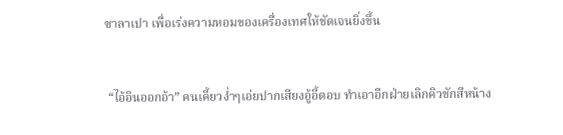ซาลาเปา เพื่อเร่งความหอมของเครื่องเทศให้ชัดเจนยิ่งขึ้น


 “ไอ้อินออกอ้า” คนเคี้ยวง่ำๆเอ่ยปากเสียงอู้อี้ตอบ ทำเอาอีกฝ่ายเลิกคิวชักสีหน้าง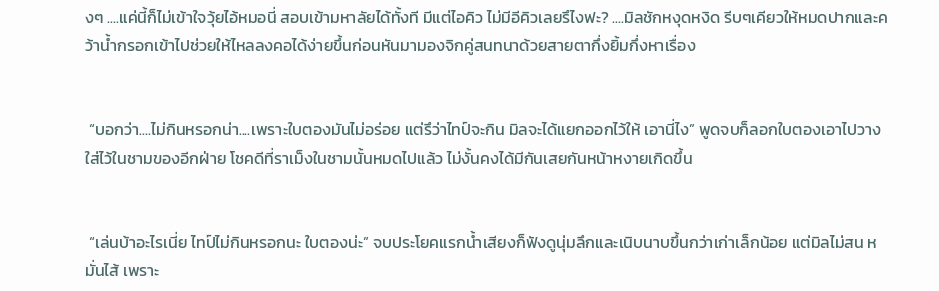งๆ ....แค่นี้ก็ไม่เข้าใจวุ้ยไอ้หมอนี่ สอบเข้ามหาลัยได้ทั้งที มีแต่ไอคิว ไม่มีอีคิวเลยรึไงฟะ? ....มิลชักหงุดหงิด รีบๆเคียวให้หมดปากและคว้าน้ำกรอกเข้าไปช่วยให้ไหลลงคอได้ง่ายขึ้นก่อนหันมามองจิกคู่สนทนาด้วยสายตากึ่งยิ้มกึ่งหาเรื่อง


 “บอกว่า....ไม่กินหรอกน่า....เพราะใบตองมันไม่อร่อย แต่รึว่าไทป์จะกิน มิลจะได้แยกออกไว้ให้ เอานี่ไง” พูดจบก็ลอกใบตองเอาไปวางใส่ไว้ในชามของอีกฝ่าย โชคดีที่ราเม็งในชามนั้นหมดไปแล้ว ไม่งั้นคงได้มีกันเสยกันหน้าหงายเกิดขึ้น


 “เล่นบ้าอะไรเนี่ย ไทป์ไม่กินหรอกนะ ใบตองน่ะ” จบประโยคแรกน้ำเสียงก็ฟังดูนุ่มลึกและเนิบนาบขึ้นกว่าเก่าเล็กน้อย แต่มิลไม่สน หมั่นไส้ เพราะ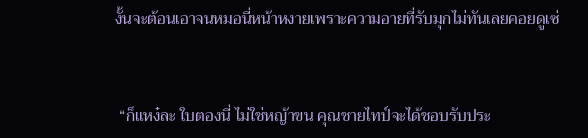งั้นจะต้อนเอาจนหมอนี่หน้าหงายเพราะความอายที่รับมุกไม่ทันเลยคอยดูเซ่


 “ก็แหง๋ละ ใบตองนี่ ไม่ใช่หญ้าขน คุณชายไทป์จะได้ชอบรับประ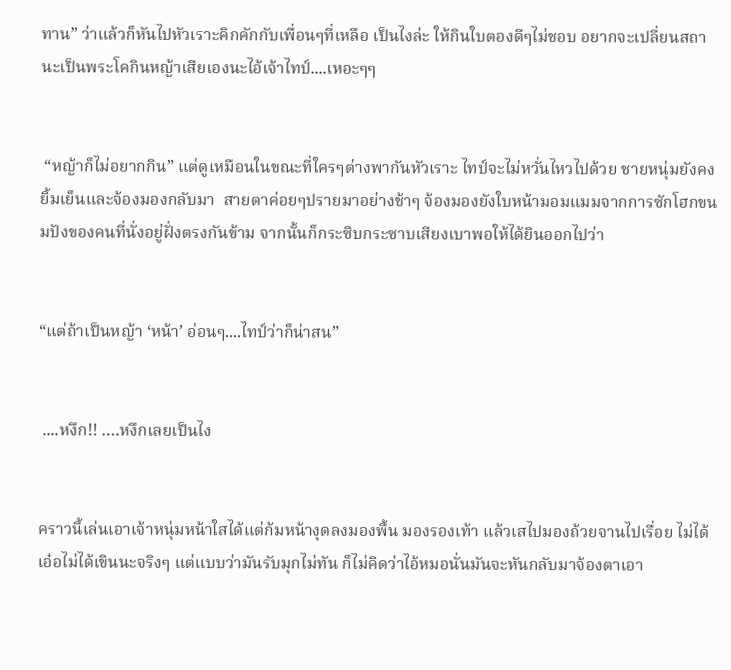ทาน” ว่าแล้วก็หันไปหัวเราะคิกคักกับเพื่อนๆที่เหลือ เป็นไงล่ะ ให้กินใบตองดีๆไม่ชอบ อยากจะเปลี่ยนสถานะเป็นพระโคกินหญ้าเสียเองนะไอ้เจ้าไทป์....เหอะๆๆ


 “หญ้าก็ไม่อยากกิน” แต่ดูเหมือนในขณะที่ใครๆต่างพากันหัวเราะ ไทป์จะไม่หวั่นไหวไปด้วย ชายหนุ่มยังคงยิ้มเย็นและจ้องมองกลับมา  สายตาค่อยๆปรายมาอย่างช้าๆ จ้องมองยังใบหน้ามอมแมมจากการซักโฮกขนมปังของคนที่นั่งอยู่ฝั่งตรงกันข้าม จากนั้นก็กระซิบกระซาบเสียงเบาพอให้ได้ยินออกไปว่า


“แต่ถ้าเป็นหญ้า ‘หน้า’ อ่อนๆ....ไทป์ว่าก็น่าสน”


 ....หงึก!! ….หงึกเลยเป็นไง


คราวนี้เล่นเอาเจ้าหนุ่มหน้าใสได้แต่ก้มหน้างุดลงมองพื้น มองรองเท้า แล้วเสไปมองถ้วยจานไปเรื่อย ไม่ได้เอ๋อไม่ได้เขินนะจริงๆ แต่แบบว่ามันรับมุกไม่ทัน ก็ไม่คิดว่าไอ้หมอนั่นมันจะหันกลับมาจ้องตาเอา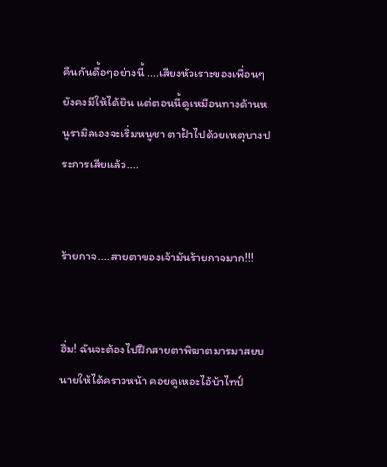คืนกันดื้อๆอย่างนี้ ....เสียงหัวเราะของเพื่อนๆยังคงมีให้ได้ยิน แต่ตอนนี้ดูเหมือนทางด้านหนูรามิลเองจะเริ่มหนูชา ตาฝ้าไปด้วยเหตุบางประการเสียแล้ว....


ร้ายกาจ....สายตาของเจ้ามันร้ายกาจมาก!!!


ฮึ่ม! ฉันจะต้องไปฝึกสายตาพิฆาตมารมาสยบนายให้ได้คราวหน้า คอยดูเหอะไอ้บ้าไทป์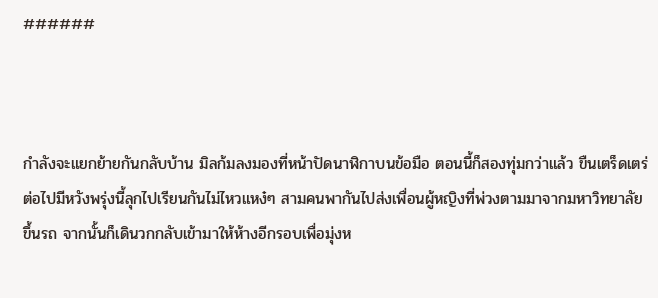######



กำลังจะแยกย้ายกันกลับบ้าน มิลก้มลงมองที่หน้าปัดนาฬิกาบนข้อมือ ตอนนี้ก็สองทุ่มกว่าแล้ว ขืนเตร็ดเตร่ต่อไปมีหวังพรุ่งนี้ลุกไปเรียนกันไม่ไหวแหง๋ๆ สามคนพากันไปส่งเพื่อนผู้หญิงที่พ่วงตามมาจากมหาวิทยาลัยขึ้นรถ จากนั้นก็เดินวกกลับเข้ามาให้ห้างอีกรอบเพื่อมุ่งห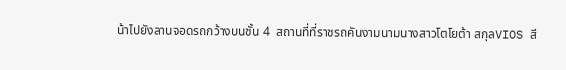น้าไปยังลานจอดรถกว้างบนชั้น 4  สถานที่ที่ราชรถคันงามนามนางสาวโตโยต้า สกุลVIOS สี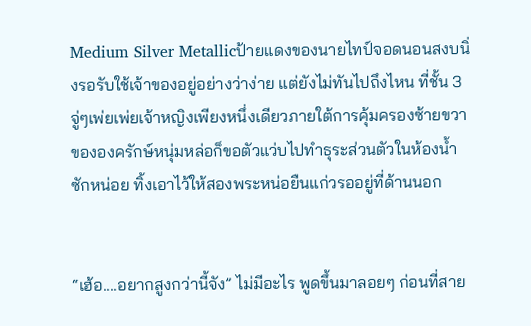Medium Silver Metallicป้ายแดงของนายไทป์จอดนอนสงบนิ่งรอรับใช้เจ้าของอยู่อย่างว่าง่าย แต่ยังไม่ทันไปถึงไหน ที่ชั้น 3 จู่ๆเพ่ยเพ่ยเจ้าหญิงเพียงหนึ่งเดียวภายใต้การคุ้มครองซ้ายขวาขององครักษ์หนุ่มหล่อก็ขอตัวแว่บไปทำธุระส่วนตัวในห้องน้ำซักหน่อย ทิ้งเอาไว้ให้สองพระหน่อยืนแก่วรออยู่ที่ด้านนอก


“เฮ้อ....อยากสูงกว่านี้จัง” ไม่มีอะไร พูดขึ้นมาลอยๆ ก่อนที่สาย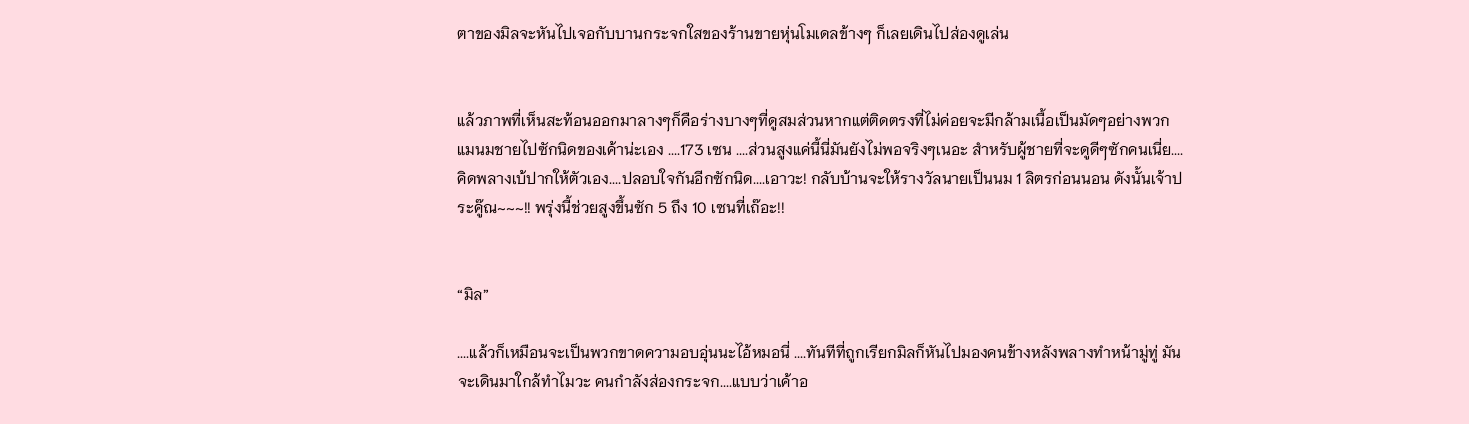ตาของมิลจะหันไปเจอกับบานกระจกใสของร้านขายหุ่นโมเดลข้างๆ ก็เลยเดินไปส่องดูเล่น


แล้วภาพที่เห็นสะท้อนออกมาลางๆก็คือร่างบางๆที่ดูสมส่วนหากแต่ติดตรงที่ไม่ค่อยจะมีกล้ามเนื้อเป็นมัดๆอย่างพวกแมนมชายไปซักนิดของเค้าน่ะเอง ....173 เซน ....ส่วนสูงแค่นี้นี่มันยังไม่พอจริงๆเนอะ สำหรับผู้ชายที่จะดูดีๆซักคนเนี่ย.... คิดพลางเบ้ปากให้ตัวเอง....ปลอบใจกันอีกซักนิด....เอาวะ! กลับบ้านจะให้รางวัลนายเป็นนม 1 ลิตรก่อนนอน ดังนั้นเจ้าประคู๊ณ~~~!! พรุ่งนี้ช่วยสูงขึ้นซัก 5 ถึง 10 เซนที่เถ๊อะ!!


“มิล”

....แล้วก็เหมือนจะเป็นพวกขาดความอบอุ่นนะไอ้หมอนี่ ....ทันทีที่ถูกเรียกมิลก็หันไปมองคนข้างหลังพลางทำหน้ามู่ทู่ มันจะเดินมาใกล้ทำไมวะ คนกำลังส่องกระจก....แบบว่าเค้าอ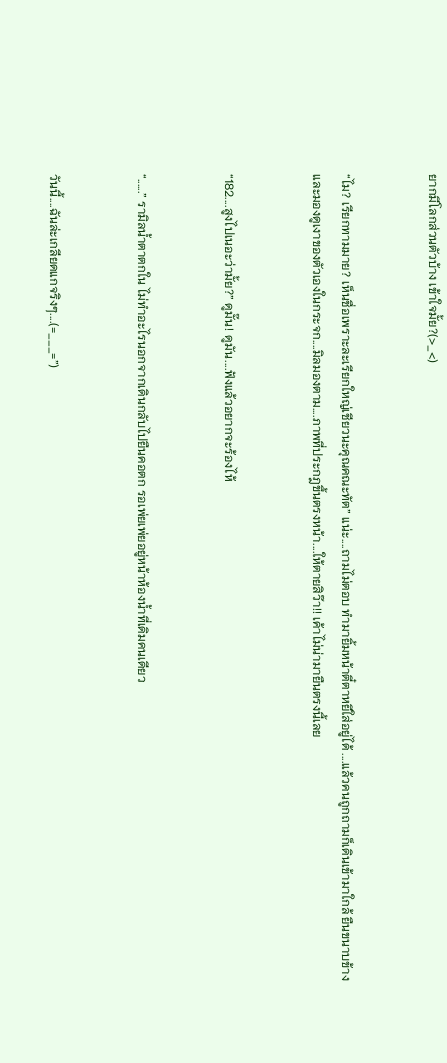ยากมีโลกส่วนตัวบ้าง เข้าใจมั้ย?(>_<)


“ไม? เรียกทามมาย? เห็นชื่อเพราะละเรียกใหญ่เชียวนะคุณคณะทัต” แน่ะ....ถามไม่ตอบ ทำมายิ้มหน้าตี๋ตาหยีใส่อยู่ได้ ....แล้วคนถูกถามก็เดินเข้ามาใกล้ ยืนขนาบข้าง และมองดูเงาของตัวเองในกระจก....มิลมองตาม....ภาพที่ประกฎขึ้นตรงหน้า....ให้ตายสิว๊า!! เค้าไม่น่ามายืนตรงนี้เลย


“182....สูงไปเนอะว่ามั้ย?” ดูมั๊น! ดูมัน....ฟังแล้วอยากจะร้องไห้


“......” รามิลน้ำตาตกใน ไม่ทำอะไรนอกจากเดินกลับไปยืนคอตก รอเพ่ยเพ่ยอยู่หน้าห้องน้ำที่เดิมคนเดียว


วันนี้....ฉันล่ะเกลียดแกจริงๆ....(=___=”)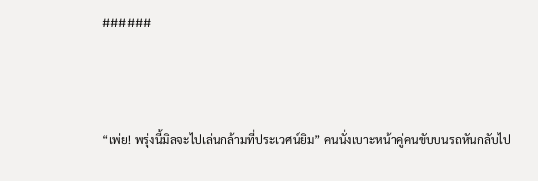######



“เพ่ย! พรุ่งนี้มิลจะไปเล่นกล้ามที่ประเวศน์ยิม” คนนั่งเบาะหน้าคู่คนขับบนรถหันกลับไป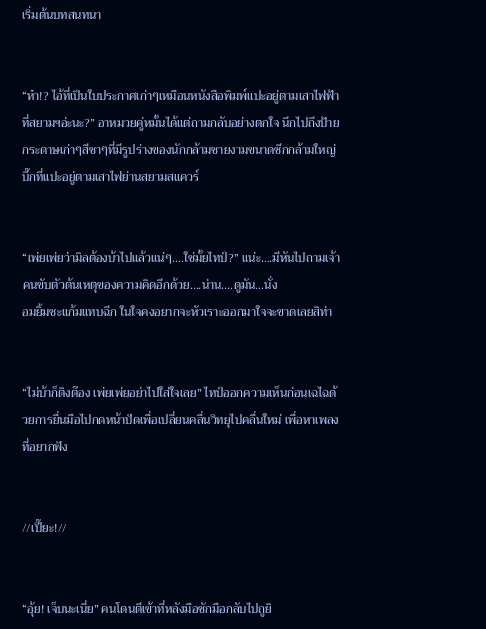เริ่มต้นบทสนทนา


“ห๋า!? ไอ้ที่เป็นใบประกาศเก่าๆเหมือนหนังสือพิมพ์แปะอยู่ตามเสาไฟฟ้าที่สยามฯอ่ะนะ?” อาหมวยคู่หมั้นได้แต่ถามกลับอย่างตกใจ นึกไปถึงป้ายกระดาษเก่าๆสีชาๆที่มีรูปร่างของนักกล้ามชายงามขนาดซีกกล้ามใหญ่บึ๊กที่แปะอยู่ตามเสาไฟย่านสยามสแควร์


“เพ่ยเพ่ยว่ามิลต้องบ้าไปแล้วแน่ๆ....ใช่มั้ยไทป์?” แน่ะ....มีหันไปถามเจ้าคนขับตัวต้นเหตุของความคิดอีกด้วย....น่าน....ดูมัน...นั่ง
อมยิ้มซะแก้มแทบฉีก ในใจคงอยากจะหัวเราะออกมาใจจะขาดเลยสิท่า


“ไม่บ้าก็ติงต๊อง เพ่ยเพ่ยอย่าไปใส่ใจเลย” ไทป์ออกความเห็นก่อนเฉไฉด้วยการยื่นมือไปกดหน้าปัดเพื่อเปลี่ยนคลื่นวิทยุไปคลื่นใหม่ เพื่อหาเพลงที่อยากฟัง


//เปี๊ยะ!//


“อุ้ย! เจ็บนะเนี่ย” คนโดนตีเข้าที่หลังมือชักมือกลับไปถูยิ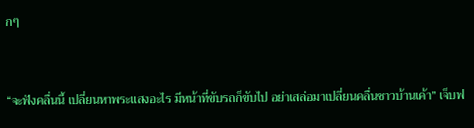กๆ


“จะฟังคลื่นนี้ เปลี่ยนหาพระแสงอะไร มีหน้าที่ขับรถก็ขับไป อย่าเสล่อมาเปลี่ยนคลื่นชาวบ้านเค้า” เจ็บฟ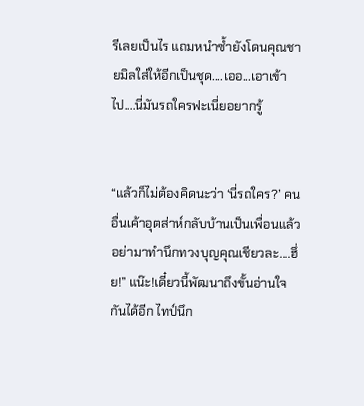รีเลยเป็นไร แถมหนำซ้ำยังโดนคุณชายมิลใส่ให้อีกเป็นชุด....เออ...เอาเข้าไป....นี่มันรถใครฟะเนี่ยอยากรู้


“แล้วก็ไม่ต้องคิดนะว่า ‘นี่รถใคร?’ คนอื่นเค้าอุตส่าห์กลับบ้านเป็นเพื่อนแล้วอย่ามาทำนึกทวงบุญคุณเชียวละ....ฮึ่ย!” แน๊ะ!เดี๋ยวนี้พัฒนาถึงขั้นอ่านใจกันได้อีก ไทป์นึก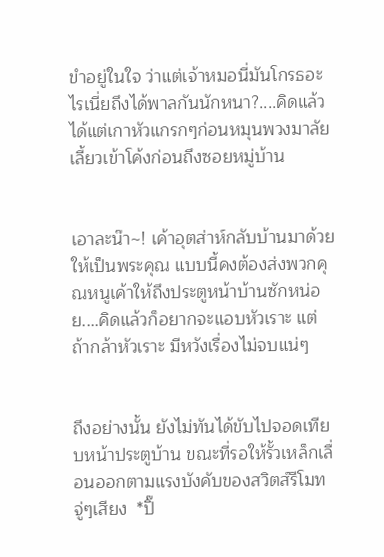ขำอยู่ในใจ ว่าแต่เจ้าหมอนี่มันโกรธอะไรเนี่ยถึงได้พาลกันนักหนา?....คิดแล้วได้แต่เกาหัวแกรกๆก่อนหมุนพวงมาลัยเลี้ยวเข้าโค้งก่อนถึงซอยหมู่บ้าน


เอาละน๊า~! เค้าอุตส่าห์กลับบ้านมาด้วยให้เป็นพระคุณ แบบนี้คงต้องส่งพวกคุณหนูเค้าให้ถึงประตูหน้าบ้านซักหน่อย....คิดแล้วก็อยากจะแอบหัวเราะ แต่ ถ้ากล้าหัวเราะ มีหวังเรื่องไม่จบแน่ๆ


ถึงอย่างนั้น ยังไม่ทันได้ขับไปจอดเทียบหน้าประตูบ้าน ขณะที่รอให้รั้วเหล็กเลื่อนออกตามแรงบังคับของสวิตส์รีโมท จู่ๆเสียง  *ปิ๊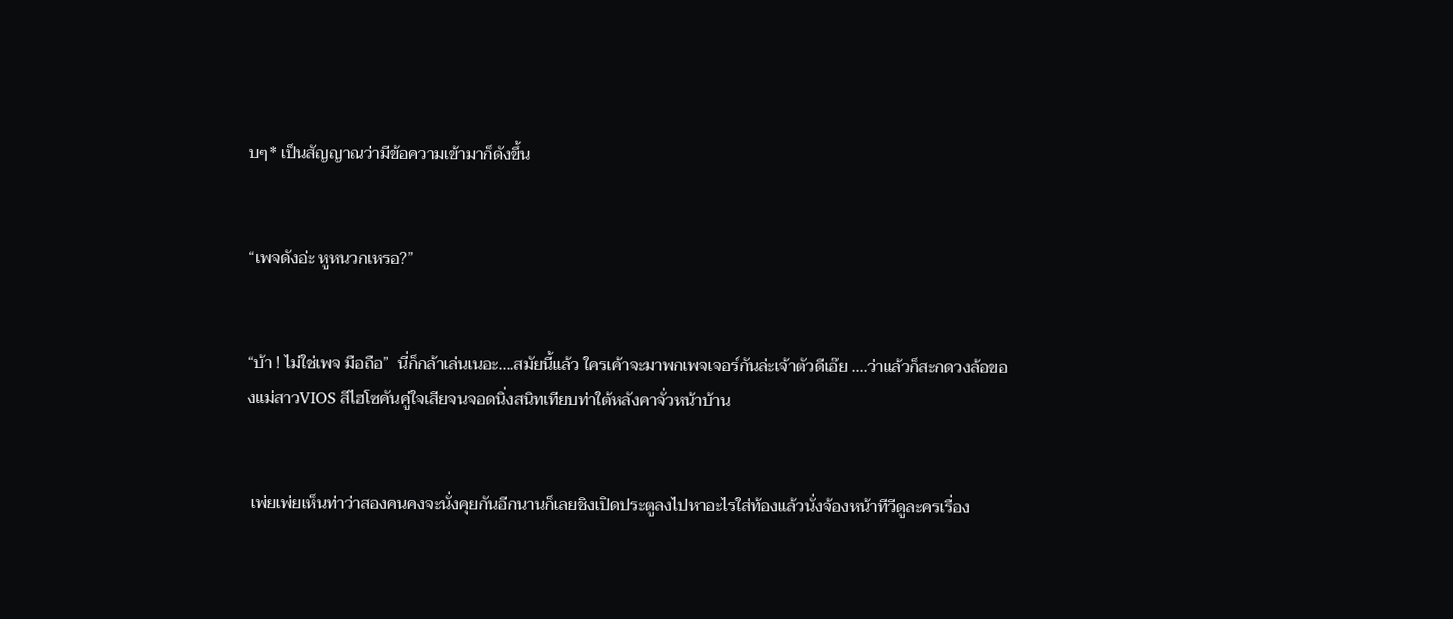บๆ* เป็นสัญญาณว่ามีข้อความเข้ามาก็ดังขึ้น


“เพจดังอ่ะ หูหนวกเหรอ?”


“บ้า ! ไม่ใช่เพจ มือถือ”  นี่ก็กล้าเล่นเนอะ....สมัยนี้แล้ว ใครเค้าจะมาพกเพจเจอร์กันล่ะเจ้าตัวดีเอ๊ย ....ว่าแล้วก็สะกดวงล้อของแม่สาวVIOS สีไฮโซคันคู่ใจเสียจนจอดนิ่งสนิทเทียบท่าใต้หลังคาจั่วหน้าบ้าน


 เพ่ยเพ่ยเห็นท่าว่าสองคนคงจะนั่งคุยกันอีกนานก็เลยชิงเปิดประตูลงไปหาอะไรใส่ท้องแล้วนั่งจ้องหน้าทีวีดูละครเรื่อง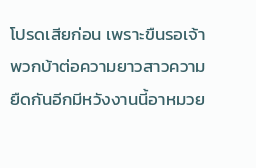โปรดเสียก่อน เพราะขืนรอเจ้าพวกบ้าต่อความยาวสาวความยืดกันอีกมีหวังงานนี้อาหมวย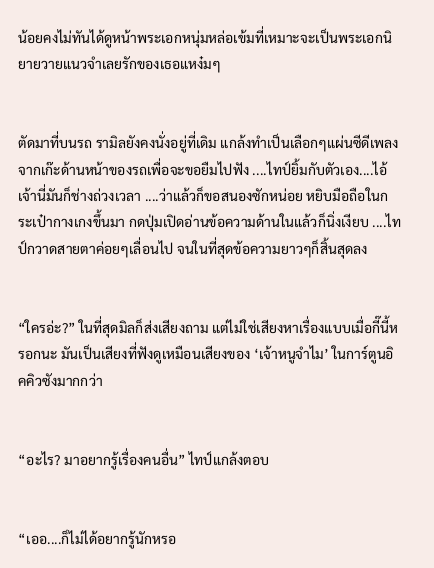น้อยคงไม่ทันได้ดูหน้าพระเอกหนุ่มหล่อเข้มที่เหมาะจะเป็นพระเอกนิยายวายแนวจำเลยรักของเธอแหง๋มๆ


ตัดมาที่บนรถ รามิลยังคงนั่งอยู่ที่เดิม แกล้งทำเป็นเลือกๆแผ่นซีดีเพลงจากเก๊ะด้านหน้าของรถเพื่อจะขอยืมไปฟัง ....ไทป์ยิ้มกับตัวเอง....ไอ้เจ้านี่มันก็ช่างถ่วงเวลา ....ว่าแล้วก็ขอสนองซักหน่อย หยิบมือถือในกระเป๋ากางเกงขึ้นมา กดปุ่มเปิดอ่านข้อความด้านในแล้วก็นิ่งเงียบ ....ไทป์กวาดสายตาค่อยๆเลื่อนไป จนในที่สุดข้อความยาวๆก็สิ้นสุดลง


“ใครอ่ะ?” ในที่สุดมิลก็ส่งเสียงถาม แต่ไม่ใช่เสียงหาเรื่องแบบเมื่อกี๊นี้หรอกนะ มันเป็นเสียงที่ฟังดูเหมือนเสียงของ ‘เจ้าหนูจำไม’ ในการ์ตูนอิคคิวซังมากกว่า


“อะไร? มาอยากรู้เรื่องคนอื่น” ไทป์แกล้งตอบ


“เออ....ก็ไม่ได้อยากรู้นักหรอ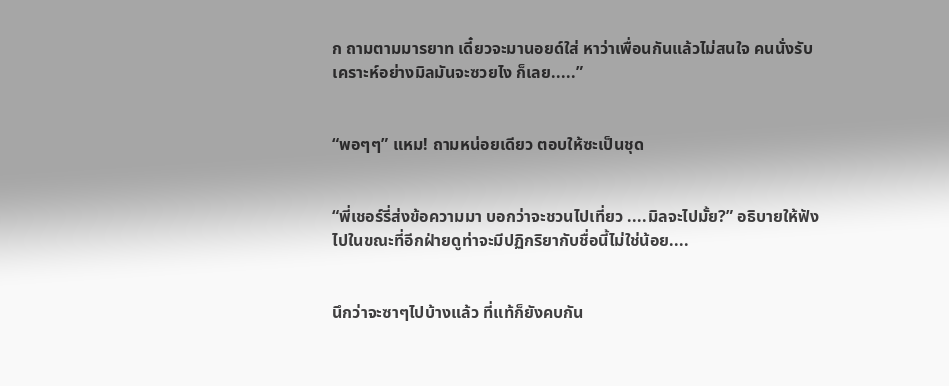ก ถามตามมารยาท เดี๋ยวจะมานอยด์ใส่ หาว่าเพื่อนกันแล้วไม่สนใจ คนนั่งรับเคราะห์อย่างมิลมันจะซวยไง ก็เลย.....”


“พอๆๆ” แหม! ถามหน่อยเดียว ตอบให้ซะเป็นชุด


“พี่เชอร์รี่ส่งข้อความมา บอกว่าจะชวนไปเที่ยว ....มิลจะไปมั้ย?” อธิบายให้ฟังไปในขณะที่อีกฝ่ายดูท่าจะมีปฏิกริยากับชื่อนี้ไม่ใช่น้อย....


นึกว่าจะซาๆไปบ้างแล้ว ที่แท้ก็ยังคบกัน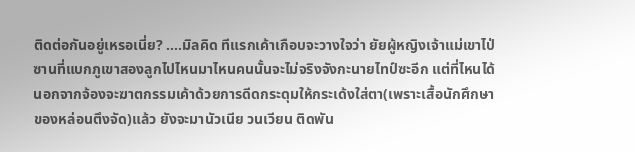ติดต่อกันอยู่เหรอเนี่ย? ....มิลคิด ทีแรกเค้าเกือบจะวางใจว่า ยัยผู้หญิงเจ้าแม่เขาไป่ซานที่แบกภูเขาสองลูกไปไหนมาไหนคนนั้นจะไม่จริงจังกะนายไทป์ซะอีก แต่ที่ไหนได้ นอกจากจ้องจะฆาตกรรมเค้าด้วยการดีดกระดุมให้กระเด้งใส่ตา(เพราะเสื้อนักศึกษาของหล่อนตึงจัด)แล้ว ยังจะมานัวเนีย วนเวียน ติดพัน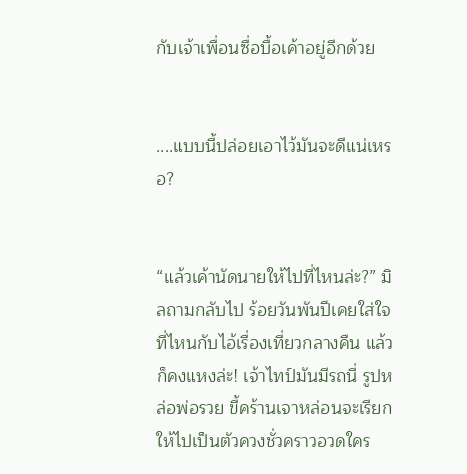กับเจ้าเพื่อนซื่อบื้อเค้าอยู่อีกด้วย


....แบบนี้ปล่อยเอาไว้มันจะดีแน่เหรอ?


“แล้วเค้านัดนายให้ไปที่ไหนล่ะ?” มิลถามกลับไป ร้อยวันพันปีเคยใส่ใจที่ไหนกับไอ้เรื่องเที่ยวกลางคืน แล้วก็คงแหงล่ะ! เจ้าไทป์มันมีรถนี่ รูปหล่อพ่อรวย ขี้คร้านเจาหล่อนจะเรียกให้ไปเป็นตัวควงชั่วคราวอวดใคร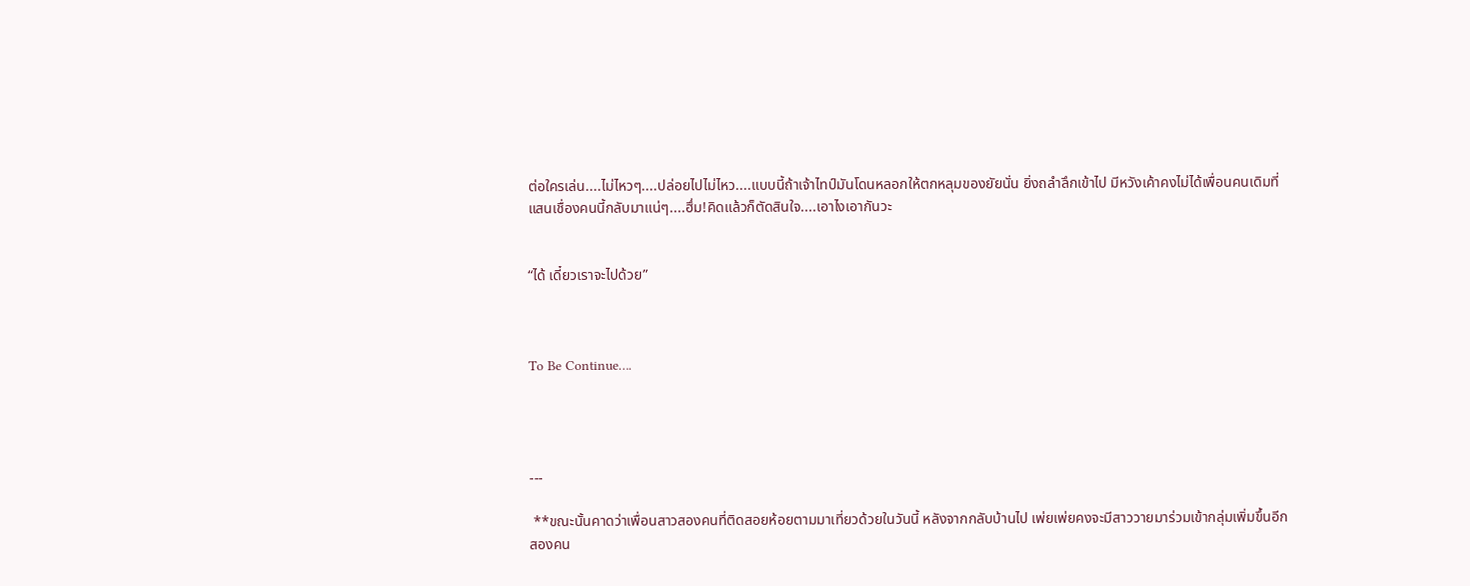ต่อใครเล่น....ไม่ไหวๆ....ปล่อยไปไม่ไหว....แบบนี้ถ้าเจ้าไทป์มันโดนหลอกให้ตกหลุมของยัยนั่น ยิ่งถลำลึกเข้าไป มีหวังเค้าคงไม่ได้เพื่อนคนเดิมที่แสนเชื่องคนนี้กลับมาแน่ๆ....ฮึ่ม!คิดแล้วก็ตัดสินใจ....เอาไงเอากันวะ


“ได้ เดี๋ยวเราจะไปด้วย”



To Be Continue….




---

 **ขณะนั้นคาดว่าเพื่อนสาวสองคนที่ติดสอยห้อยตามมาเที่ยวด้วยในวันนี้ หลังจากกลับบ้านไป เพ่ยเพ่ยคงจะมีสาววายมาร่วมเข้ากลุ่มเพิ่มขึ้นอีกสองคน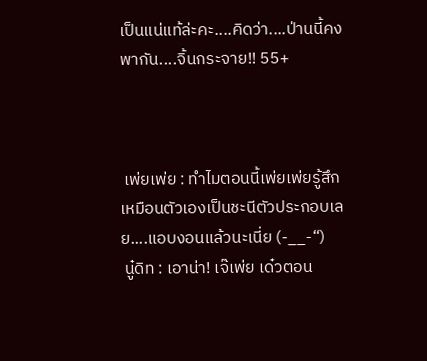เป็นแน่แท้ล่ะคะ....คิดว่า....ป่านนี้คงพากัน....จิ้นกระจาย!! 55+



 เพ่ยเพ่ย : ทำไมตอนนี้เพ่ยเพ่ยรู้สึกเหมือนตัวเองเป็นชะนีตัวประกอบเลย....แอบงอนแล้วนะเนี่ย (-__-“)
 นู๋ดิท : เอาน่า! เจ๊เพ่ย เด๋วตอน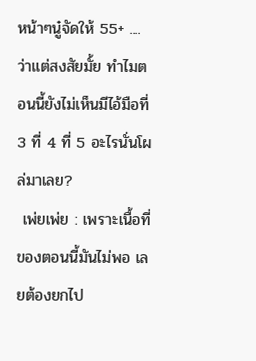หน้าๆนู๋จัดให้ 55+ ....ว่าแต่สงสัยมั้ย ทำไมตอนนี้ยังไม่เห็นมีไอ้มือที่ 3 ที่ 4 ที่ 5 อะไรนั่นโผล่มาเลย?
 เพ่ยเพ่ย : เพราะเนื้อที่ของตอนนี้มันไม่พอ เลยต้องยกไป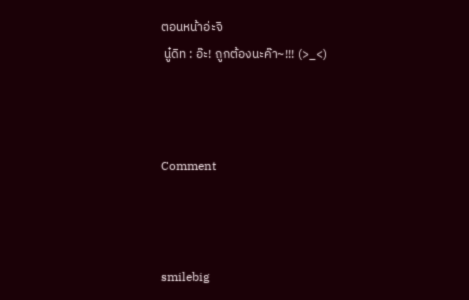ตอนหน้าอ่ะจิ
 นู๋ดิท : อ๊ะ! ถูกต้องนะค๊า~!!! (>_<)



Comment



smilebig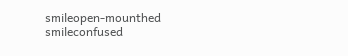smileopen-mounthed smileconfused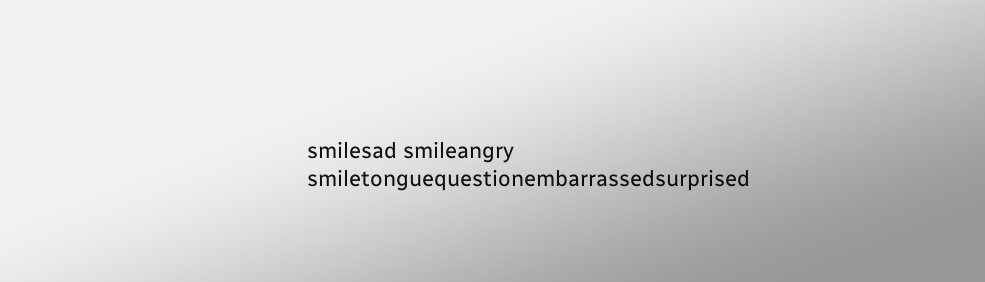smilesad smileangry smiletonguequestionembarrassedsurprised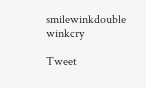smilewinkdouble winkcry

Tweet